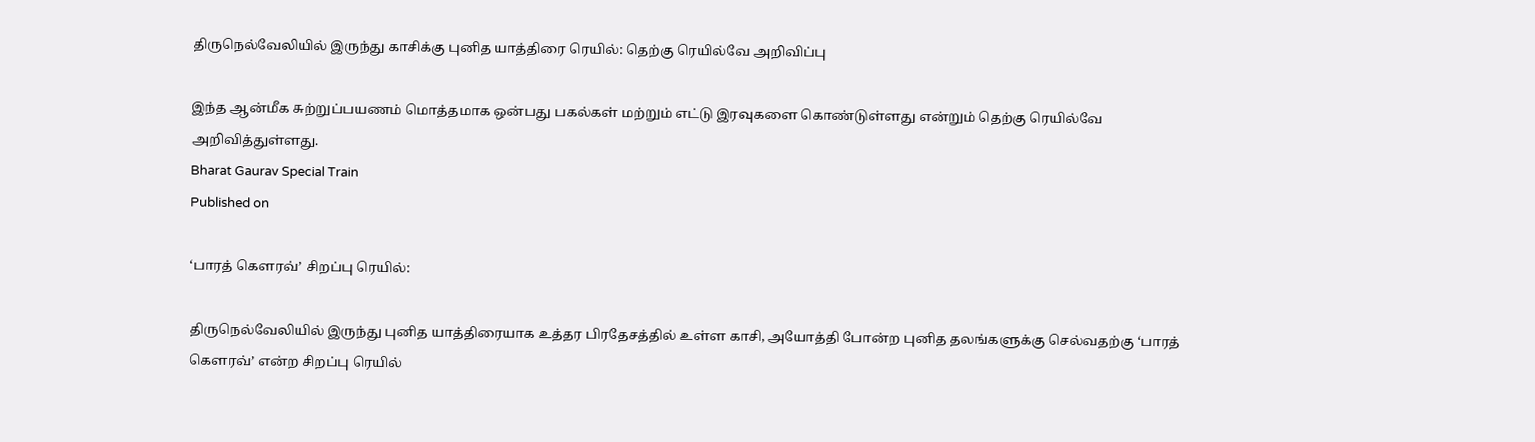திருநெல்வேலியில் இருந்து காசிக்கு புனித யாத்திரை ரெயில்: தெற்கு ரெயில்வே அறிவிப்பு

இந்த ஆன்மீக சுற்றுப்பயணம் மொத்தமாக ஒன்பது பகல்கள் மற்றும் எட்டு இரவுகளை கொண்டுள்ளது என்றும் தெற்கு ரெயில்வே அறிவித்துள்ளது.
Bharat Gaurav Special Train
Published on

‘பாரத் கெளரவ்’ சிறப்பு ரெயில்:

திருநெல்வேலியில் இருந்து புனித யாத்திரையாக உத்தர பிரதேசத்தில் உள்ள காசி, அயோத்தி போன்ற புனித தலங்களுக்கு செல்வதற்கு ‘பாரத் கெளரவ்’ என்ற சிறப்பு ரெயில்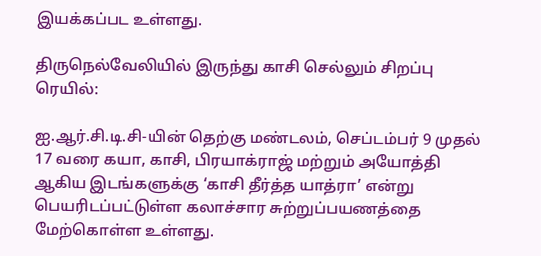இயக்கப்பட உள்ளது.

திருநெல்வேலியில் இருந்து காசி செல்லும் சிறப்பு ரெயில்:

ஐ.ஆர்.சி.டி.சி-யின் தெற்கு மண்டலம், செப்டம்பர் 9 முதல் 17 வரை கயா, காசி, பிரயாக்ராஜ் மற்றும் அயோத்தி ஆகிய இடங்களுக்கு ‘காசி தீர்த்த யாத்ரா’ என்று பெயரிடப்பட்டுள்ள கலாச்சார சுற்றுப்பயணத்தை மேற்கொள்ள உள்ளது.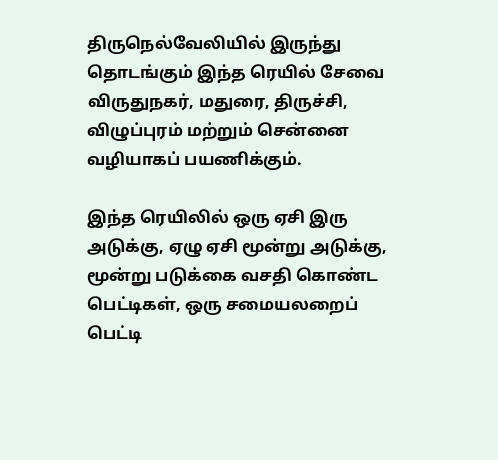திருநெல்வேலியில் இருந்து தொடங்கும் இந்த ரெயில் சேவை விருதுநகர், மதுரை, திருச்சி, விழுப்புரம் மற்றும் சென்னை வழியாகப் பயணிக்கும்.

இந்த ரெயிலில் ஒரு ஏசி இரு அடுக்கு, ஏழு ஏசி மூன்று அடுக்கு, மூன்று படுக்கை வசதி கொண்ட பெட்டிகள், ஒரு சமையலறைப் பெட்டி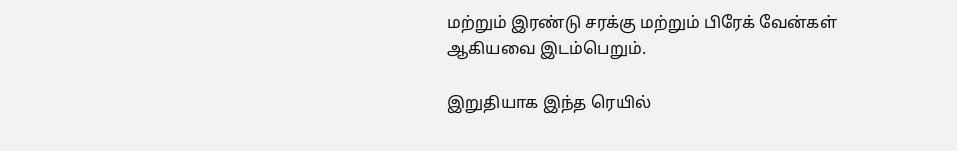மற்றும் இரண்டு சரக்கு மற்றும் பிரேக் வேன்கள் ஆகியவை இடம்பெறும்.

இறுதியாக இந்த ரெயில்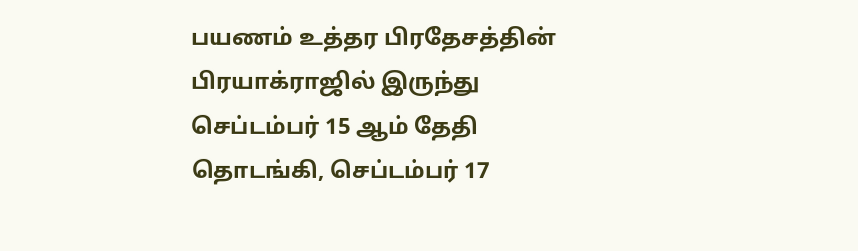பயணம் உத்தர பிரதேசத்தின் பிரயாக்ராஜில் இருந்து செப்டம்பர் 15 ஆம் தேதி தொடங்கி, செப்டம்பர் 17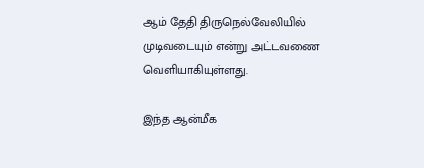ஆம் தேதி திருநெல்வேலியில் முடிவடையும் என்று அட்டவணை வெளியாகியுள்ளது.

இந்த ஆன்மீக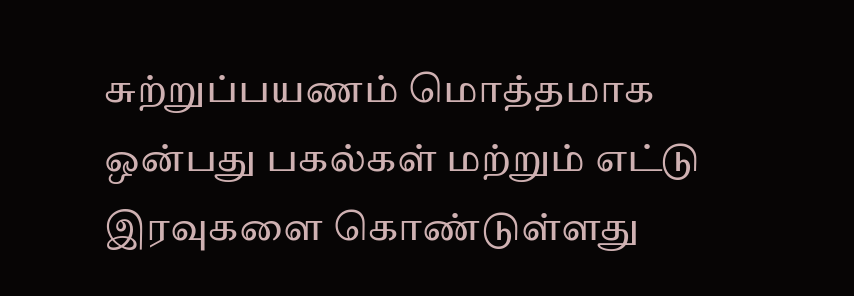சுற்றுப்பயணம் மொத்தமாக ஒன்பது பகல்கள் மற்றும் எட்டு இரவுகளை கொண்டுள்ளது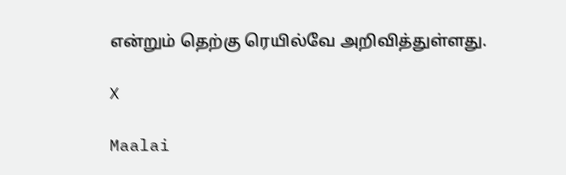என்றும் தெற்கு ரெயில்வே அறிவித்துள்ளது.

X

Maalai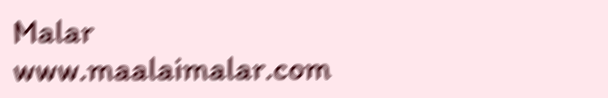Malar
www.maalaimalar.com